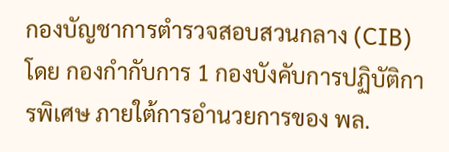กองบัญชาการตำรวจสอบสวนกลาง (CIB) โดย กองกำกับการ 1 กองบังคับการปฏิบัติการพิเศษ ภายใต้การอำนวยการของ พล.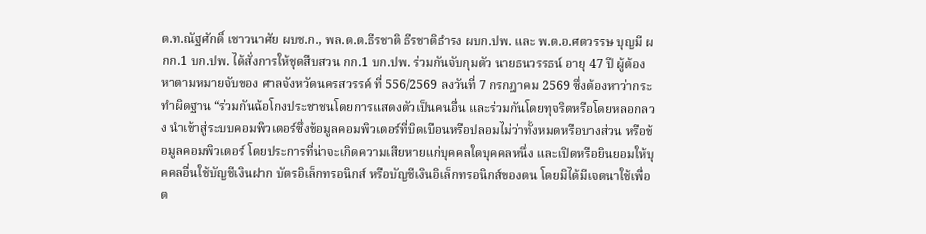ต.ท.ณัฐศักดิ์ เชาวนาศัย ผบช.ก., พล.ต.ต.ธีรชาติ ธีรชาติธำรง ผบก.ปพ. และ พ.ต.อ.ศตวรรษ บุญมี ผกก.1 บก.ปพ. ได้สั่งการให้ชุดสืบสวน กก.1 บก.ปพ. ร่วมกันจับกุมตัว นายธนวรรธน์ อายุ 47 ปี ผู้ต้องหาตามหมายจับของ ศาลจังหวัดนครสวรรค์ ที่ 556/2569 ลงวันที่ 7 กรกฎาคม 2569 ซึ่งต้องหาว่ากระทำผิดฐาน “ร่วมกันฉ้อโกงประชาชนโดยการแสดงตัวเป็นคนอื่น และร่วมกันโดยทุจริตหรือโดยหลอกลวง นำเข้าสู่ระบบคอมพิวเตอร์ซึ่งข้อมูลคอมพิวเตอร์ที่บิดเบือนหรือปลอมไม่ว่าทั้งหมดหรือบางส่วน หรือข้อมูลคอมพิวเตอร์ โดยประการที่น่าจะเกิดความเสียหายแก่บุคคลใดบุคคลหนึ่ง และเปิดหรือยินยอมให้บุคคลอื่นใช้บัญชีเงินฝาก บัตรอิเล็กทรอนิกส์ หรือบัญชีเงินอิเล็กทรอนิกส์ของตน โดยมิได้มีเจตนาใช้เพื่อต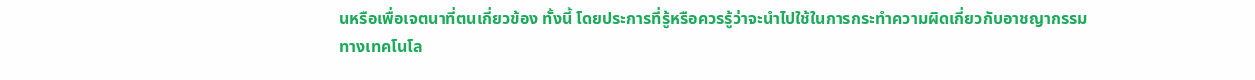นหรือเพื่อเจตนาที่ตนเกี่ยวข้อง ทั้งนี้ โดยประการที่รู้หรือควรรู้ว่าจะนำไปใช้ในการกระทำความผิดเกี่ยวกับอาชญากรรมทางเทคโนโล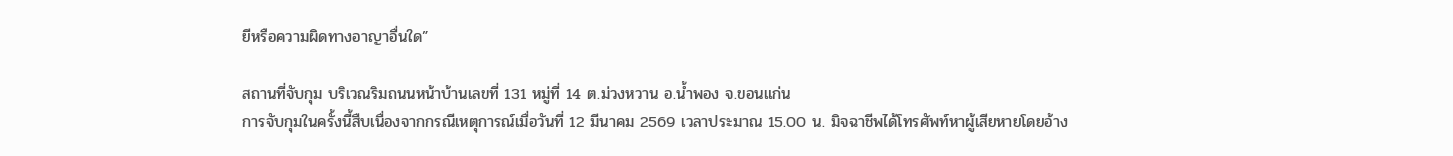ยีหรือความผิดทางอาญาอื่นใด”

สถานที่จับกุม บริเวณริมถนนหน้าบ้านเลขที่ 131 หมู่ที่ 14 ต.ม่วงหวาน อ.น้ำพอง จ.ขอนแก่น
การจับกุมในครั้งนี้สืบเนื่องจากกรณีเหตุการณ์เมื่อวันที่ 12 มีนาคม 2569 เวลาประมาณ 15.00 น. มิจฉาชีพได้โทรศัพท์หาผู้เสียหายโดยอ้าง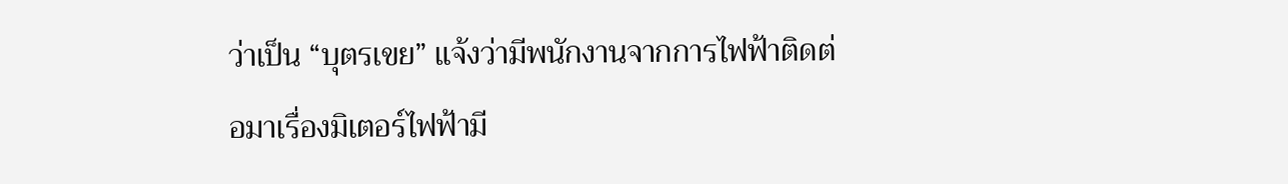ว่าเป็น “บุตรเขย” แจ้งว่ามีพนักงานจากการไฟฟ้าติดต่อมาเรื่องมิเตอร์ไฟฟ้ามี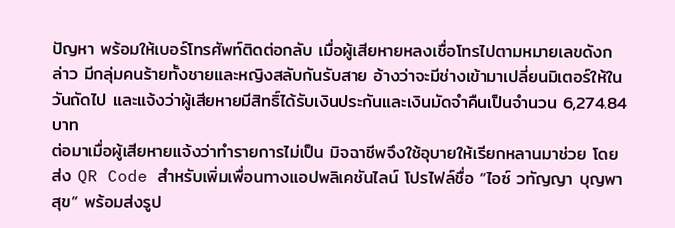ปัญหา พร้อมให้เบอร์โทรศัพท์ติดต่อกลับ เมื่อผู้เสียหายหลงเชื่อโทรไปตามหมายเลขดังกล่าว มีกลุ่มคนร้ายทั้งชายและหญิงสลับกันรับสาย อ้างว่าจะมีช่างเข้ามาเปลี่ยนมิเตอร์ให้ในวันถัดไป และแจ้งว่าผู้เสียหายมีสิทธิ์ได้รับเงินประกันและเงินมัดจำคืนเป็นจำนวน 6,274.84 บาท
ต่อมาเมื่อผู้เสียหายแจ้งว่าทำรายการไม่เป็น มิจฉาชีพจึงใช้อุบายให้เรียกหลานมาช่วย โดยส่ง QR Code สำหรับเพิ่มเพื่อนทางแอปพลิเคชันไลน์ โปรไฟล์ชื่อ “ไอซ์ วทัญญา บุญพาสุข” พร้อมส่งรูป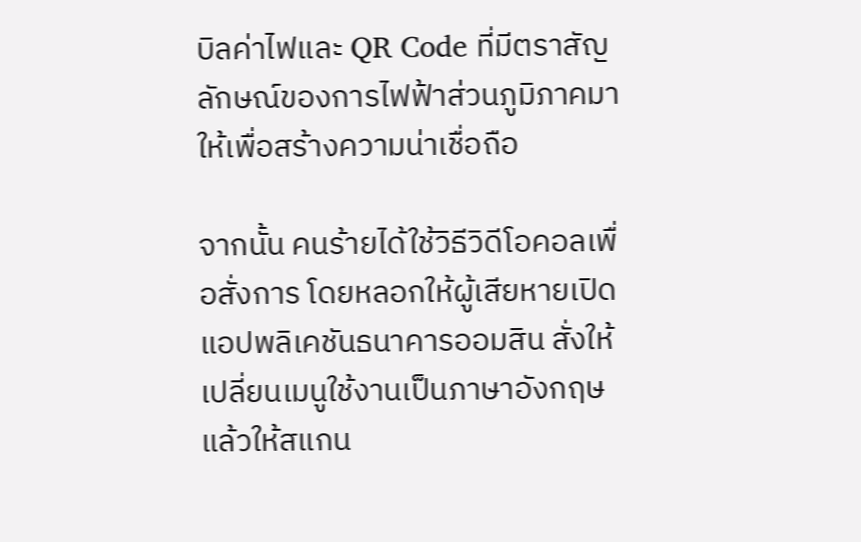บิลค่าไฟและ QR Code ที่มีตราสัญลักษณ์ของการไฟฟ้าส่วนภูมิภาคมาให้เพื่อสร้างความน่าเชื่อถือ

จากนั้น คนร้ายได้ใช้วิธีวิดีโอคอลเพื่อสั่งการ โดยหลอกให้ผู้เสียหายเปิดแอปพลิเคชันธนาคารออมสิน สั่งให้เปลี่ยนเมนูใช้งานเป็นภาษาอังกฤษ แล้วให้สแกน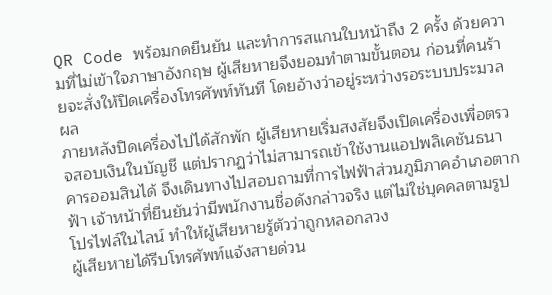QR Code พร้อมกดยืนยัน และทำการสแกนใบหน้าถึง 2 ครั้ง ด้วยความที่ไม่เข้าใจภาษาอังกฤษ ผู้เสียหายจึงยอมทำตามขั้นตอน ก่อนที่คนร้ายจะสั่งให้ปิดเครื่องโทรศัพท์ทันที โดยอ้างว่าอยู่ระหว่างรอระบบประมวลผล
ภายหลังปิดเครื่องไปได้สักพัก ผู้เสียหายเริ่มสงสัยจึงเปิดเครื่องเพื่อตรวจสอบเงินในบัญชี แต่ปรากฏว่าไม่สามารถเข้าใช้งานแอปพลิเคชันธนาคารออมสินได้ จึงเดินทางไปสอบถามที่การไฟฟ้าส่วนภูมิภาคอำเภอตากฟ้า เจ้าหน้าที่ยืนยันว่ามีพนักงานชื่อดังกล่าวจริง แต่ไม่ใช่บุคคลตามรูปโปรไฟล์ในไลน์ ทำให้ผู้เสียหายรู้ตัวว่าถูกหลอกลวง
ผู้เสียหายได้รีบโทรศัพท์แจ้งสายด่วน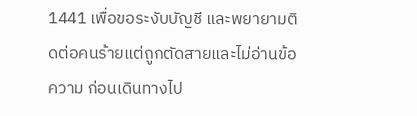1441 เพื่อขอระงับบัญชี และพยายามติดต่อคนร้ายแต่ถูกตัดสายและไม่อ่านข้อความ ก่อนเดินทางไป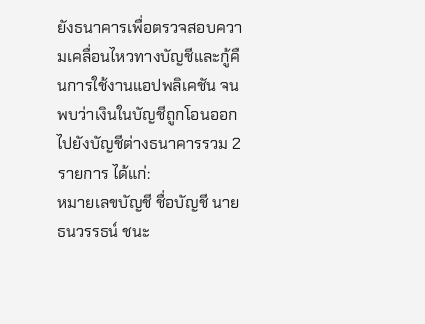ยังธนาคารเพื่อตรวจสอบความเคลื่อนไหวทางบัญชีและกู้คืนการใช้งานแอปพลิเคชัน จนพบว่าเงินในบัญชีถูกโอนออกไปยังบัญชีต่างธนาคารรวม 2 รายการ ได้แก่:
หมายเลขบัญชี ชื่อบัญชี นายธนวรรธน์ ชนะ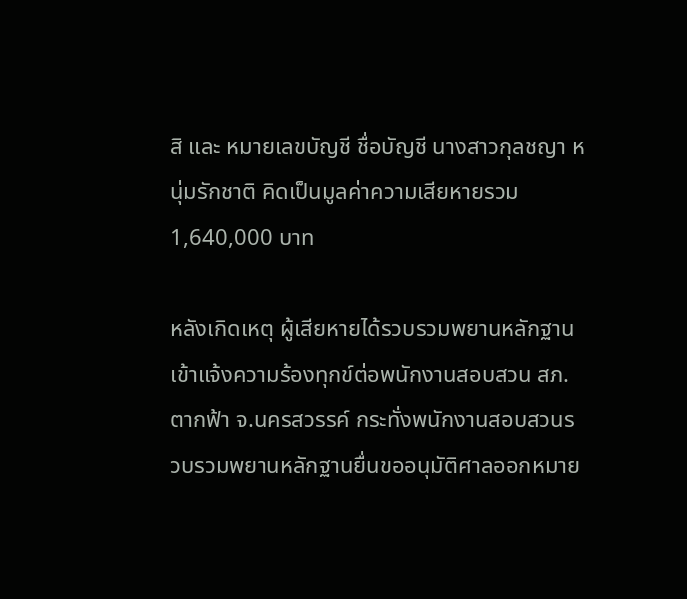สิ และ หมายเลขบัญชี ชื่อบัญชี นางสาวกุลชญา หนุ่มรักชาติ คิดเป็นมูลค่าความเสียหายรวม 1,640,000 บาท

หลังเกิดเหตุ ผู้เสียหายได้รวบรวมพยานหลักฐานเข้าแจ้งความร้องทุกข์ต่อพนักงานสอบสวน สภ.ตากฟ้า จ.นครสวรรค์ กระทั่งพนักงานสอบสวนรวบรวมพยานหลักฐานยื่นขออนุมัติศาลออกหมาย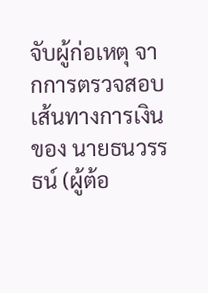จับผู้ก่อเหตุ จากการตรวจสอบเส้นทางการเงินของ นายธนวรรธน์ (ผู้ต้อ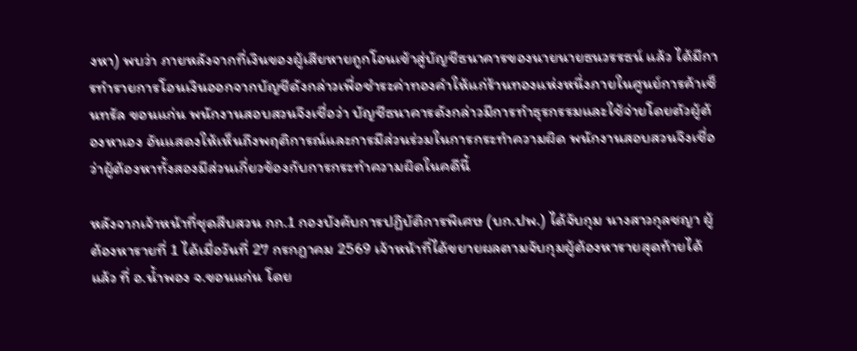งหา) พบว่า ภายหลังจากที่เงินของผู้เสียหายถูกโอนเข้าสู่บัญชีธนาคารของนายนายธนวรรธน์ แล้ว ได้มีการทำรายการโอนเงินออกจากบัญชีดังกล่าวเพื่อชำระค่าทองคำให้แก่ร้านทองแห่งหนึ่งภายในศูนย์การค้าเซ็นทรัล ขอนแก่น พนักงานสอบสวนจึงเชื่อว่า บัญชีธนาคารดังกล่าวมีการทำธุรกรรมและใช้จ่ายโดยตัวผู้ต้องหาเอง อันแสดงให้เห็นถึงพฤติการณ์และการมีส่วนร่วมในการกระทำความผิด พนักงานสอบสวนจึงเชื่อว่าผู้ต้องหาทั้งสองมีส่วนเกี่ยวข้องกับการกระทำความผิดในคดีนี้

หลังจากเจ้าหน้าที่ชุดสืบสวน กก.1 กองบังคับการปฏิบัติการพิเศษ (บก.ปพ.) ได้จับกุม นางสาวกุลชญา ผู้ต้องหารายที่ 1 ได้เมื่อวันที่ 27 กรกฎาคม 2569 เจ้าหน้าที่ได้ขยายผลตามจับกุมผู้ต้องหารายสุดท้ายได้แล้ว ที่ อ.น้ำพอง จ.ขอนแก่น โดย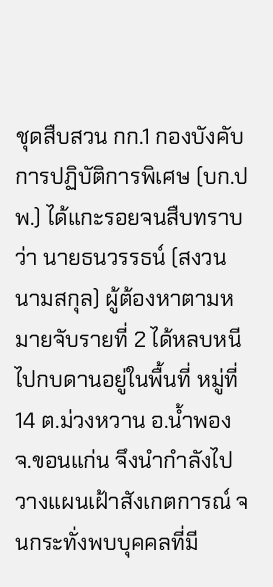ชุดสืบสวน กก.1 กองบังคับการปฏิบัติการพิเศษ (บก.ปพ.) ได้แกะรอยจนสืบทราบว่า นายธนวรรธน์ (สงวนนามสกุล) ผู้ต้องหาตามหมายจับรายที่ 2 ได้หลบหนีไปกบดานอยู่ในพื้นที่ หมู่ที่ 14 ต.ม่วงหวาน อ.น้ำพอง จ.ขอนแก่น จึงนำกำลังไปวางแผนเฝ้าสังเกตการณ์ จนกระทั่งพบบุคคลที่มี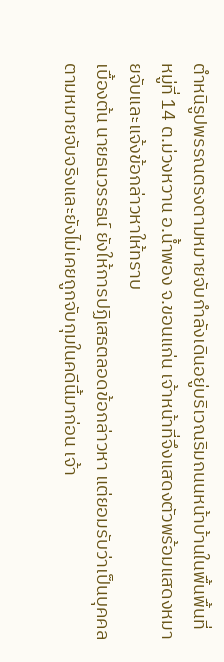ตำหนิรูปพรรณตรงตามหมายจับกำลังเดินอยู่บริเวณริมถนนหน้าบ้านในพื้นพื้นที่ หมู่ที่ 14 ต.ม่วงหวาน อ.น้ำพอง จ.ขอนแก่น เจ้าหน้าที่จึงแสดงตัวพร้อมแสดงหมายจับและแจ้งข้อกล่าวหาให้ทราบ
เบื้องต้น นายธนวรรธน์ ยังให้การปฏิเสธตลอดข้อกล่าวหา แต่ยอมรับว่าเป็นบุคคลตามหมายจับจริงและยังไม่เคยถูกจับกุมในคดีนี้มาก่อน เจ้า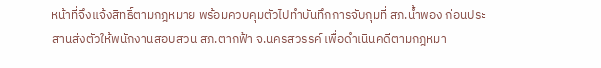หน้าที่จึงแจ้งสิทธิ์ตามกฎหมาย พร้อมควบคุมตัวไปทำบันทึกการจับกุมที่ สภ.น้ำพอง ก่อนประสานส่งตัวให้พนักงานสอบสวน สภ.ตากฟ้า จ.นครสวรรค์ เพื่อดำเนินคดีตามกฎหมา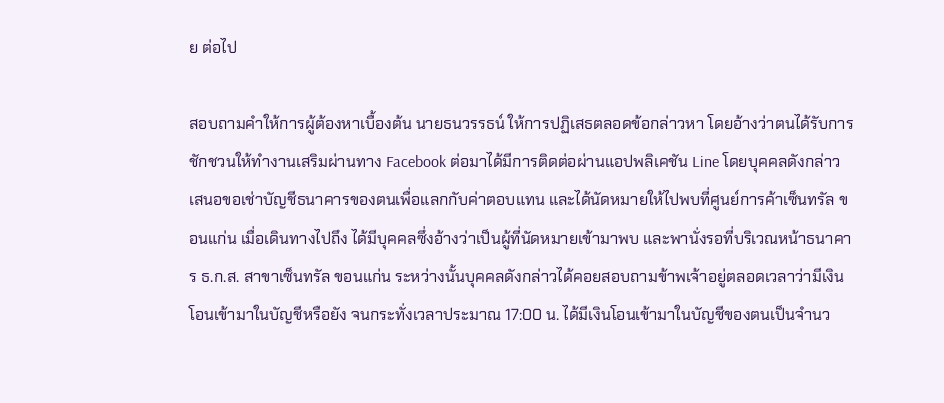ย ต่อไป

สอบถามคำให้การผู้ต้องหาเบื้องต้น นายธนวรรธน์ ให้การปฏิเสธตลอดข้อกล่าวหา โดยอ้างว่าตนได้รับการชักชวนให้ทำงานเสริมผ่านทาง Facebook ต่อมาได้มีการติดต่อผ่านแอปพลิเคชัน Line โดยบุคคลดังกล่าวเสนอขอเช่าบัญชีธนาคารของตนเพื่อแลกกับค่าตอบแทน และได้นัดหมายให้ไปพบที่ศูนย์การค้าเซ็นทรัล ขอนแก่น เมื่อเดินทางไปถึง ได้มีบุคคลซึ่งอ้างว่าเป็นผู้ที่นัดหมายเข้ามาพบ และพานั่งรอที่บริเวณหน้าธนาคาร ธ.ก.ส. สาขาเซ็นทรัล ขอนแก่น ระหว่างนั้นบุคคลดังกล่าวได้คอยสอบถามข้าพเจ้าอยู่ตลอดเวลาว่ามีเงินโอนเข้ามาในบัญชีหรือยัง จนกระทั่งเวลาประมาณ 17:00 น. ได้มีเงินโอนเข้ามาในบัญชีของตนเป็นจำนว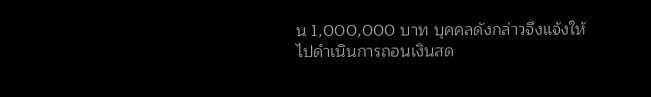น 1,000,000 บาท บุคคลดังกล่าวจึงแจ้งให้ไปดำเนินการถอนเงินสด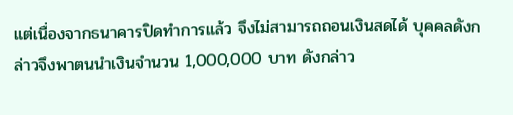แต่เนื่องจากธนาคารปิดทำการแล้ว จึงไม่สามารถถอนเงินสดได้ บุคคลดังกล่าวจึงพาตนนำเงินจำนวน 1,000,000 บาท ดังกล่าว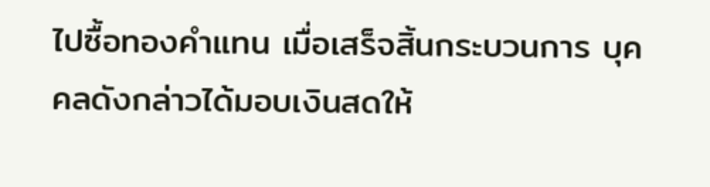ไปซื้อทองคำแทน เมื่อเสร็จสิ้นกระบวนการ บุคคลดังกล่าวได้มอบเงินสดให้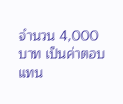จำนวน 4,000 บาท เป็นค่าตอบแทน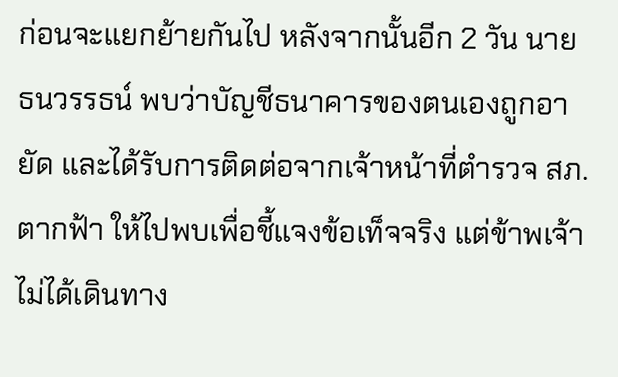ก่อนจะแยกย้ายกันไป หลังจากนั้นอีก 2 วัน นายธนวรรธน์ พบว่าบัญชีธนาคารของตนเองถูกอายัด และได้รับการติดต่อจากเจ้าหน้าที่ตำรวจ สภ.ตากฟ้า ให้ไปพบเพื่อชี้แจงข้อเท็จจริง แต่ข้าพเจ้าไม่ได้เดินทาง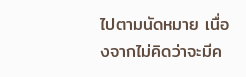ไปตามนัดหมาย เนื่องจากไม่คิดว่าจะมีค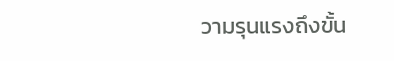วามรุนแรงถึงขั้น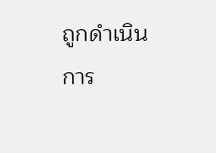ถูกดำเนินการ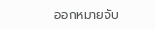ออกหมายจับ